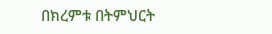በክረምቱ በትምህርት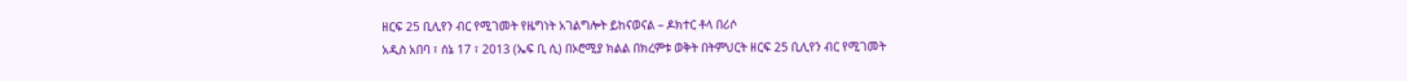ዘርፍ 25 ቢሊየን ብር የሚገመት የዜግነት አገልግሎት ይከናወናል – ዶክተር ቶላ በሪሶ
አዲስ አበባ ፣ ሰኔ 17 ፣ 2013 (ኤፍ ቢ ሲ) በኦሮሚያ ክልል በክረምቱ ወቅት በትምህርት ዘርፍ 25 ቢሊየን ብር የሚገመት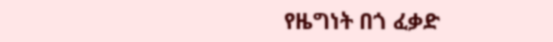የዜግነት በጎ ፈቃድ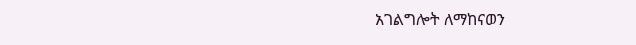አገልግሎት ለማከናወን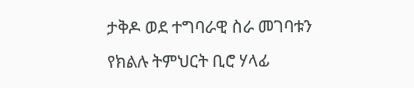ታቅዶ ወደ ተግባራዊ ስራ መገባቱን የክልሉ ትምህርት ቢሮ ሃላፊ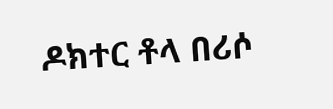ዶክተር ቶላ በሪሶ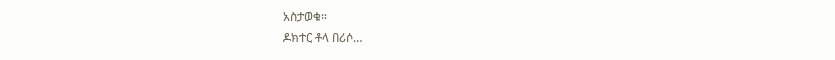አስታወቁ።
ዶክተር ቶላ በሪሶ…